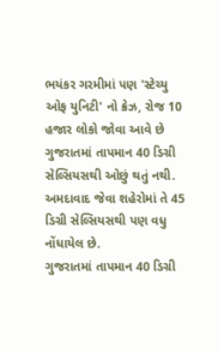ભયંકર ગરમીમાં પણ 'સ્ટેચ્યુ ઓફ યુનિટી' નો ક્રેઝ, રોજ 10 હજાર લોકો જોવા આવે છે
ગુજરાતમાં તાપમાન 40 ડિગ્રી સેલ્સિયસથી ઓછું થતું નથી. અમદાવાદ જેવા શહેરોમાં તે 45 ડિગ્રી સેલ્સિયસથી પણ વધુ નોંધાયેલ છે.
ગુજરાતમાં તાપમાન 40 ડિગ્રી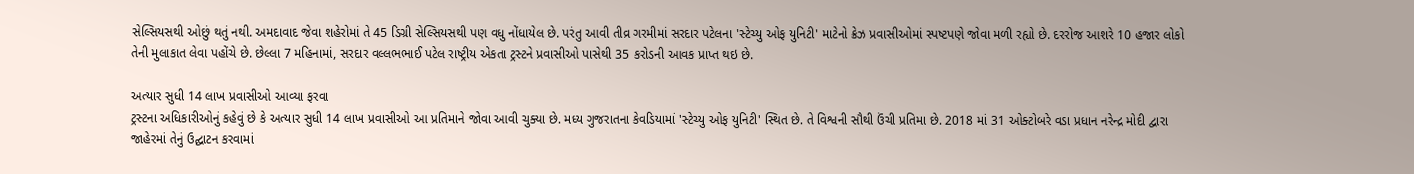સેલ્સિયસથી ઓછું થતું નથી. અમદાવાદ જેવા શહેરોમાં તે 45 ડિગ્રી સેલ્સિયસથી પણ વધુ નોંધાયેલ છે. પરંતુ આવી તીવ્ર ગરમીમાં સરદાર પટેલના 'સ્ટેચ્યુ ઓફ યુનિટી' માટેનો ક્રેઝ પ્રવાસીઓમાં સ્પષ્ટપણે જોવા મળી રહ્યો છે. દરરોજ આશરે 10 હજાર લોકો તેની મુલાકાત લેવા પહોંચે છે. છેલ્લા 7 મહિનામાં, સરદાર વલ્લભભાઈ પટેલ રાષ્ટ્રીય એકતા ટ્રસ્ટને પ્રવાસીઓ પાસેથી 35 કરોડની આવક પ્રાપ્ત થઇ છે.

અત્યાર સુધી 14 લાખ પ્રવાસીઓ આવ્યા ફરવા
ટ્રસ્ટના અધિકારીઓનું કહેવું છે કે અત્યાર સુધી 14 લાખ પ્રવાસીઓ આ પ્રતિમાને જોવા આવી ચુક્યા છે. મધ્ય ગુજરાતના કેવડિયામાં 'સ્ટેચ્યુ ઓફ યુનિટી' સ્થિત છે. તે વિશ્વની સૌથી ઉંચી પ્રતિમા છે. 2018 માં 31 ઓક્ટોબરે વડા પ્રધાન નરેન્દ્ર મોદી દ્વારા જાહેરમાં તેનું ઉદ્ઘાટન કરવામાં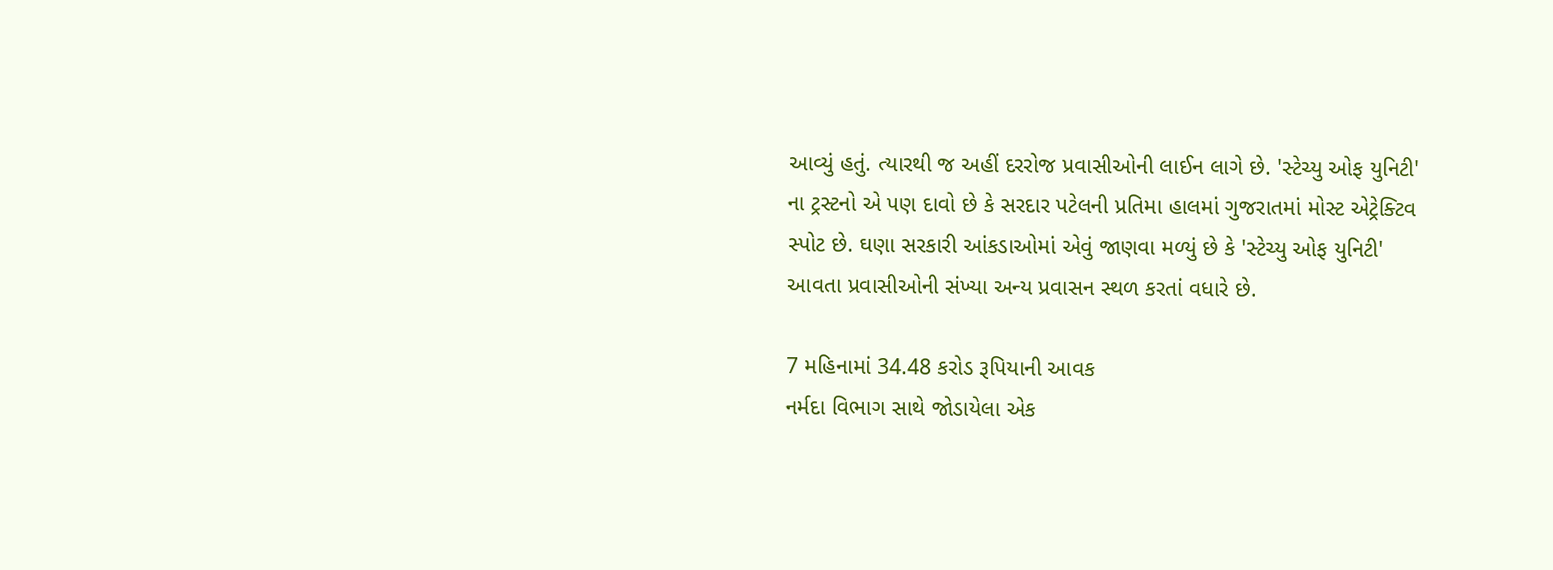આવ્યું હતું. ત્યારથી જ અહીં દરરોજ પ્રવાસીઓની લાઈન લાગે છે. 'સ્ટેચ્યુ ઓફ યુનિટી' ના ટ્રસ્ટનો એ પણ દાવો છે કે સરદાર પટેલની પ્રતિમા હાલમાં ગુજરાતમાં મોસ્ટ એટ્રેક્ટિવ સ્પોટ છે. ઘણા સરકારી આંકડાઓમાં એવું જાણવા મળ્યું છે કે 'સ્ટેચ્યુ ઓફ યુનિટી' આવતા પ્રવાસીઓની સંખ્યા અન્ય પ્રવાસન સ્થળ કરતાં વધારે છે.

7 મહિનામાં 34.48 કરોડ રૂપિયાની આવક
નર્મદા વિભાગ સાથે જોડાયેલા એક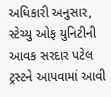અધિકારી અનુસાર, સ્ટેચ્યુ ઓફ યુનિટીની આવક સરદાર પટેલ ટ્રસ્ટને આપવામાં આવી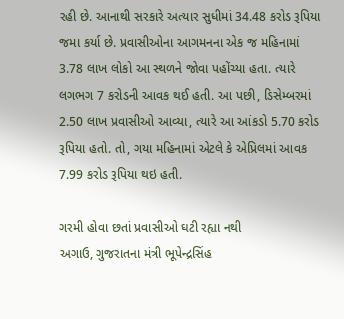રહી છે. આનાથી સરકારે અત્યાર સુધીમાં 34.48 કરોડ રૂપિયા જમા કર્યા છે. પ્રવાસીઓના આગમનના એક જ મહિનામાં 3.78 લાખ લોકો આ સ્થળને જોવા પહોંચ્યા હતા. ત્યારે લગભગ 7 કરોડની આવક થઈ હતી. આ પછી, ડિસેમ્બરમાં 2.50 લાખ પ્રવાસીઓ આવ્યા, ત્યારે આ આંકડો 5.70 કરોડ રૂપિયા હતો. તો, ગયા મહિનામાં એટલે કે એપ્રિલમાં આવક 7.99 કરોડ રૂપિયા થઇ હતી.

ગરમી હોવા છતાં પ્રવાસીઓ ઘટી રહ્યા નથી
અગાઉ, ગુજરાતના મંત્રી ભૂપેન્દ્રસિંહ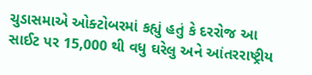ચુડાસમાએ ઓક્ટોબરમાં કહ્યું હતું કે દરરોજ આ સાઈટ પર 15,000 થી વધુ ઘરેલુ અને આંતરરાષ્ટ્રીય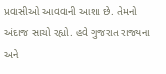પ્રવાસીઓ આવવાની આશા છે. તેમનો અંદાજ સાચો રહ્યો. હવે ગુજરાત રાજ્યના અને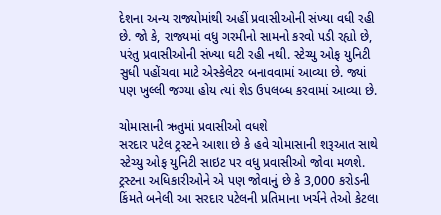દેશના અન્ય રાજ્યોમાંથી અહીં પ્રવાસીઓની સંખ્યા વધી રહી છે. જો કે, રાજ્યમાં વધુ ગરમીનો સામનો કરવો પડી રહ્યો છે, પરંતુ પ્રવાસીઓની સંખ્યા ઘટી રહી નથી. સ્ટેચ્યુ ઓફ યુનિટી સુધી પહોંચવા માટે એસ્કેલેટર બનાવવામાં આવ્યા છે. જ્યાં પણ ખુલ્લી જગ્યા હોય ત્યાં શેડ ઉપલબ્ધ કરવામાં આવ્યા છે.

ચોમાસાની ઋતુમાં પ્રવાસીઓ વધશે
સરદાર પટેલ ટ્રસ્ટને આશા છે કે હવે ચોમાસાની શરૂઆત સાથે સ્ટેચ્યુ ઓફ યુનિટી સાઇટ પર વધુ પ્રવાસીઓ જોવા મળશે. ટ્રસ્ટના અધિકારીઓને એ પણ જોવાનું છે કે 3,000 કરોડની કિંમતે બનેલી આ સરદાર પટેલની પ્રતિમાના ખર્ચને તેઓ કેટલા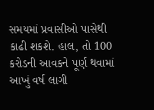સમયમાં પ્રવાસીઓ પાસેથી કાઢી શકશે. હાલ, તો 100 કરોડની આવકને પૂર્ણ થવામાં આખું વર્ષ લાગી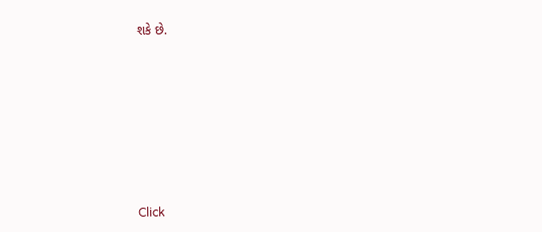શકે છે.












Click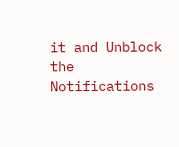it and Unblock the Notifications